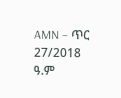AMN – ጥር 27/2018 ዓ.ም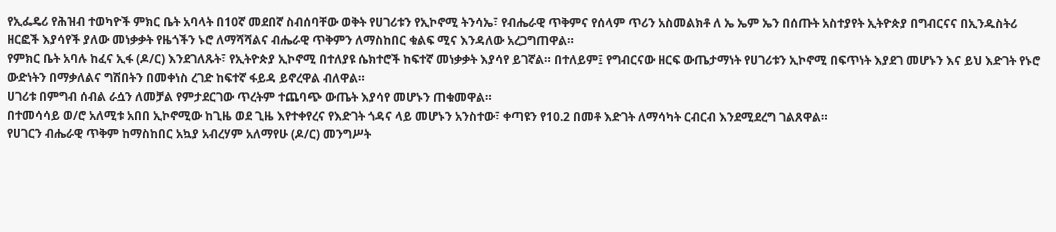የኢፌዴሪ የሕዝብ ተወካዮች ምክር ቤት አባላት በ10ኛ መደበኛ ስብሰባቸው ወቅት የሀገሪቱን የኢኮኖሚ ትንሳኤ፣ የብሔራዊ ጥቅምና የሰላም ጥሪን አስመልክቶ ለ ኤ ኤም ኤን በሰጡት አስተያየት ኢትዮጵያ በግብርናና በኢንዱስትሪ ዘርፎች እያሳየች ያለው መነቃቃት የዜጎችን ኑሮ ለማሻሻልና ብሔራዊ ጥቅምን ለማስከበር ቁልፍ ሚና እንዳለው አረጋግጠዋል።
የምክር ቤት አባሉ ከፈና ኢፋ (ዶ/ር) እንደገለጹት፣ የኢትዮጵያ ኢኮኖሚ በተለያዩ ሴክተሮች ከፍተኛ መነቃቃት እያሳየ ይገኛል። በተለይም፤ የግብርናው ዘርፍ ውጤታማነት የሀገሪቱን ኢኮኖሚ በፍጥነት እያደገ መሆኑን እና ይህ እድገት የኑሮ ውድነትን በማቃለልና ግሽበትን በመቀነስ ረገድ ከፍተኛ ፋይዳ ይኖረዋል ብለዋል።
ሀገሪቱ በምግብ ሰብል ራሷን ለመቻል የምታደርገው ጥረትም ተጨባጭ ውጤት እያሳየ መሆኑን ጠቁመዋል።
በተመሳሳይ ወ/ሮ አለሚቱ አበበ ኢኮኖሚው ከጊዜ ወደ ጊዜ እየተቀየረና የእድገት ጎዳና ላይ መሆኑን አንስተው፣ ቀጣዩን የ10.2 በመቶ እድገት ለማሳካት ርብርብ እንደሚደረግ ገልጸዋል።
የሀገርን ብሔራዊ ጥቅም ከማስከበር አኳያ አብረሃም አለማየሁ (ዶ/ር) መንግሥት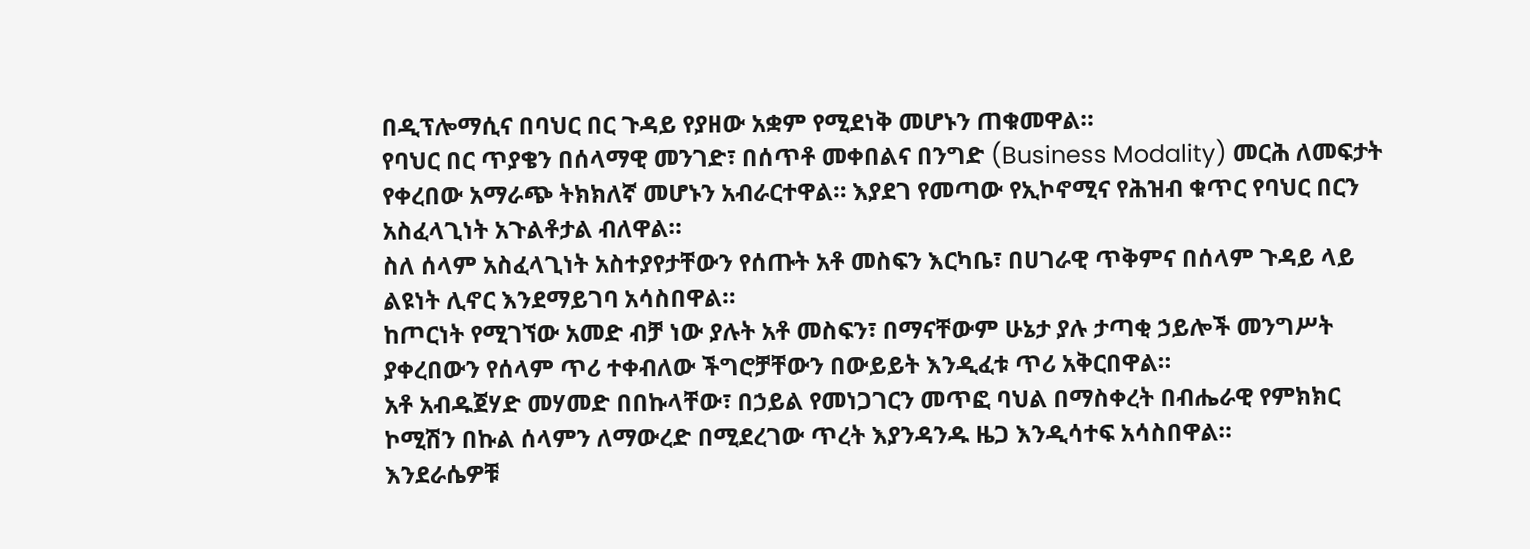በዲፕሎማሲና በባህር በር ጉዳይ የያዘው አቋም የሚደነቅ መሆኑን ጠቁመዋል።
የባህር በር ጥያቄን በሰላማዊ መንገድ፣ በሰጥቶ መቀበልና በንግድ (Business Modality) መርሕ ለመፍታት የቀረበው አማራጭ ትክክለኛ መሆኑን አብራርተዋል። እያደገ የመጣው የኢኮኖሚና የሕዝብ ቁጥር የባህር በርን አስፈላጊነት አጉልቶታል ብለዋል።
ስለ ሰላም አስፈላጊነት አስተያየታቸውን የሰጡት አቶ መስፍን እርካቤ፣ በሀገራዊ ጥቅምና በሰላም ጉዳይ ላይ ልዩነት ሊኖር እንደማይገባ አሳስበዋል።
ከጦርነት የሚገኘው አመድ ብቻ ነው ያሉት አቶ መስፍን፣ በማናቸውም ሁኔታ ያሉ ታጣቂ ኃይሎች መንግሥት ያቀረበውን የሰላም ጥሪ ተቀብለው ችግሮቻቸውን በውይይት እንዲፈቱ ጥሪ አቅርበዋል።
አቶ አብዱጀሃድ መሃመድ በበኩላቸው፣ በኃይል የመነጋገርን መጥፎ ባህል በማስቀረት በብሔራዊ የምክክር ኮሚሽን በኩል ሰላምን ለማውረድ በሚደረገው ጥረት እያንዳንዱ ዜጋ እንዲሳተፍ አሳስበዋል።
እንደራሴዎቹ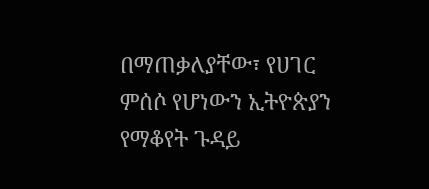በማጠቃለያቸው፣ የሀገር ምሰሶ የሆነውን ኢትዮጵያን የማቆየት ጉዳይ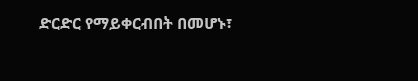ድርድር የማይቀርብበት በመሆኑ፣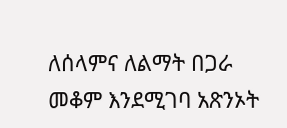ለሰላምና ለልማት በጋራ መቆም እንደሚገባ አጽንኦት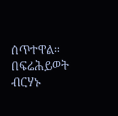ሰጥተዋል።
በፍሬሕይወት ብርሃኑ